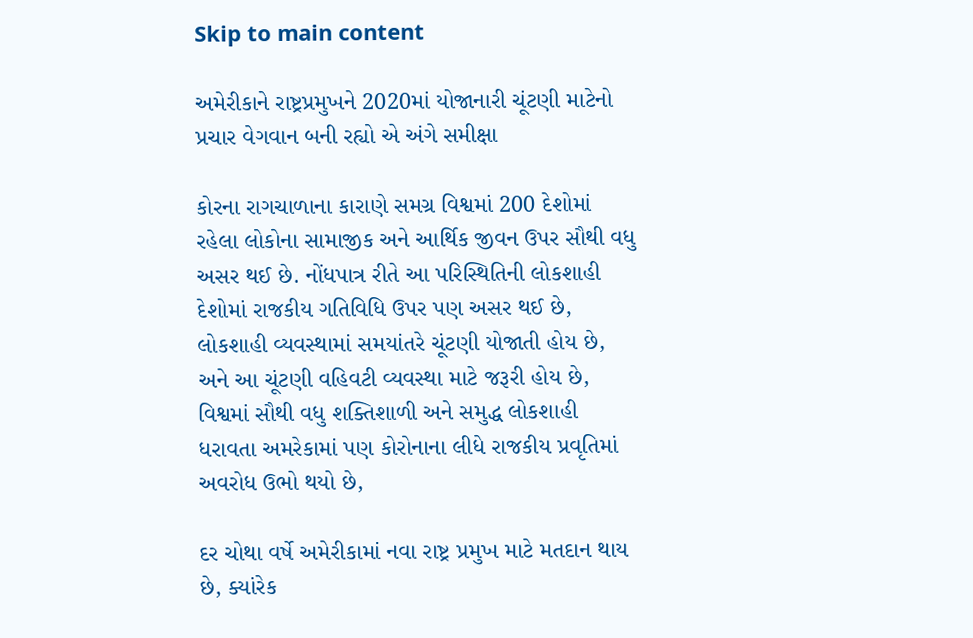Skip to main content

અમેરીકાને રાષ્ટ્રપ્રમુખને 2020માં યોજાનારી ચૂંટણી માટેનો પ્રચાર વેગવાન બની રહ્યો એ અંગે સમીક્ષા

કોરના રાગચાળાના કારાણે સમગ્ર વિશ્વમાં 200 દેશોમાં રહેલા લોકોના સામાજીક અને આર્થિક જીવન ઉપર સૌથી વધુ અસર થઈ છે. નોંધપાત્ર રીતે આ પરિસ્થિતિની લોકશાહી દેશોમાં રાજકીય ગતિવિધિ ઉપર પણ અસર થઈ છે, લોકશાહી વ્યવસ્થામાં સમયાંતરે ચૂંટણી યોજાતી હોય છે, અને આ ચૂંટણી વહિવટી વ્યવસ્થા માટે જરૂરી હોય છે, વિશ્વમાં સૌથી વધુ શક્તિશાળી અને સમુદ્ધ લોકશાહી ધરાવતા અમરેકામાં પણ કોરોનાના લીધે રાજકીય પ્રવૃતિમાં અવરોધ ઉભો થયો છે,

દર ચોથા વર્ષે અમેરીકામાં નવા રાષ્ટ્ર પ્રમુખ માટે મતદાન થાય છે, ક્યાંરેક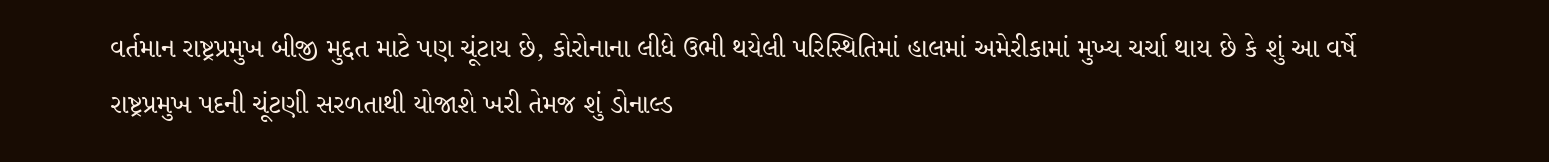વર્તમાન રાષ્ટ્રપ્રમુખ બીજી મુદ્દત માટે પણ ચૂંટાય છે, કોરોનાના લીધે ઉભી થયેલી પરિસ્થિતિમાં હાલમાં અમેરીકામાં મુખ્ય ચર્ચા થાય છે કે શું આ વર્ષે રાષ્ટ્રપ્રમુખ પદની ચૂંટણી સરળતાથી યોજાશે ખરી તેમજ શું ડોનાલ્ડ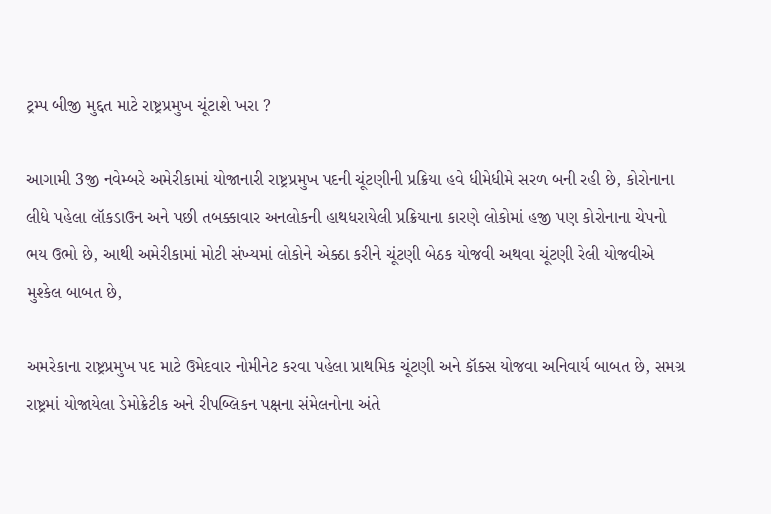ટ્રમ્પ બીજી મુદ્દત માટે રાષ્ટ્રપ્રમુખ ચૂંટાશે ખરા ?

આગામી 3જી નવેમ્બરે અમેરીકામાં યોજાનારી રાષ્ટ્રપ્રમુખ પદની ચૂંટણીની પ્રક્રિયા હવે ધીમેધીમે સરળ બની રહી છે, કોરોનાના લીધે પહેલા લૉકડાઉન અને પછી તબક્કાવાર અનલોકની હાથધરાયેલી પ્રક્રિયાના કારણે લોકોમાં હજી પણ કોરોનાના ચેપનો ભય ઉભો છે, આથી અમેરીકામાં મોટી સંખ્યમાં લોકોને એક્ઠા કરીને ચૂંટણી બેઠક યોજવી અથવા ચૂંટણી રેલી યોજવીએ મુશ્કેલ બાબત છે,

અમરેકાના રાષ્ટ્રપ્રમુખ પદ માટે ઉમેદવાર નોમીનેટ કરવા પહેલા પ્રાથમિક ચૂંટણી અને કૉક્સ યોજવા અનિવાર્ય બાબત છે, સમગ્ર રાષ્ટ્રમાં યોજાયેલા ડેમોક્રેટીક અને રીપબ્લિકન પક્ષના સંમેલનોના અંતે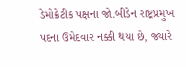ડેમોક્રેટીક પક્ષના જો.બીડેન રાષ્ટ્રપ્રમુખ પદના ઉમેદવાર નક્કી થયા છે, જ્યારે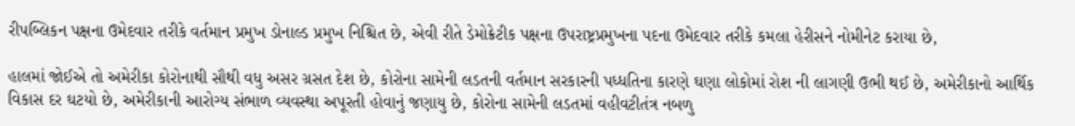રીપબ્લિકન પક્ષના ઉમેદવાર તરીકે વર્તમાન પ્રમુખ ડોનાલ્ડ પ્રમુખ નિશ્ચિત છે, એવી રીતે ડેમોક્રેટીક પક્ષના ઉપરાષ્ટ્રપ્રમુખના પદના ઉમેદવાર તરીકે કમલા હેરીસને નોમીનેટ કરાયા છે,

હાલમાં જોઈએ તો અમેરીકા કોરોનાથી સૌથી વધુ અસર ગ્રસત દેશ છે, કોરોના સામેની લડતની વર્તમાન સરકારની પધ્ધતિના કારણે ઘણા લોકોમાં રોશ ની લાગણી ઉભી થઈ છે, અમેરીકાનો આર્થિક વિકાસ દર ઘટયો છે, અમેરીકાની આરોગ્ય સંભાળ વ્યવસ્થા અપૂરતી હોવાનું જણાયુ છે, કોરોના સામેની લડતમાં વહીવટીતંત્ર નબળુ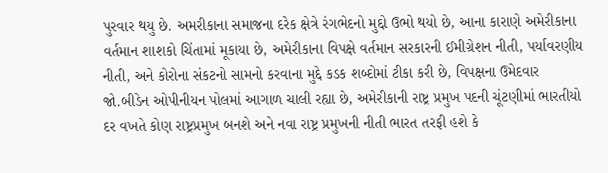પુરવાર થયુ છે. અમરીકાના સમાજના દરેક ક્ષેત્રે રંગભેદનો મુદ્દો ઉભો થયો છે, આના કારાણે અમેરીકાના વર્તમાન શાશકો ચિંતામાં મૂકાયા છે, અમેરીકાના વિપક્ષે વર્તમાન સરકારની ઈમીગ્રેશન નીતી, પર્યાવરણીય નીતી, અને કોરોના સંકટનો સામનો કરવાના મુદ્દે કડક શબ્દોમાં ટીકા કરી છે, વિપક્ષના ઉમેદવાર જો.બીડેન ઓપીનીયન પોલમાં આગાળ ચાલી રહ્યા છે, અમેરીકાની રાષ્ટ્ર પ્રમુખ પદની ચૂંટણીમાં ભારતીયો દર વખતે કોણ રાષ્ટ્રપ્રમુખ બનશે અને નવા રાષ્ટ્ર પ્રમુખની નીતી ભારત તરફી હશે કે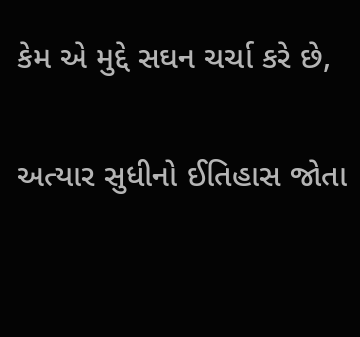કેમ એ મુદ્દે સઘન ચર્ચા કરે છે,

અત્યાર સુધીનો ઈતિહાસ જોતા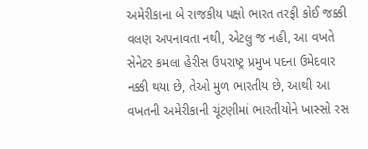અમેરીકાના બે રાજકીય પક્ષો ભારત તરફી કોઈ જક્કી વલણ અપનાવતા નથી, એટલુ જ નહી, આ વખતે સેનેટર કમલા હેરીસ ઉપરાષ્ટ્ર પ્રમુખ પદના ઉમેદવાર નક્કી થયા છે, તેઓ મુળ ભારતીય છે, આથી આ વખતની અમેરીકાની ચૂંટણીમાં ભારતીયોને ખાસ્સો રસ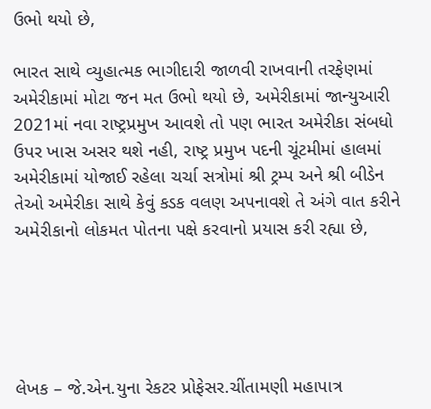ઉભો થયો છે,

ભારત સાથે વ્યુહાત્મક ભાગીદારી જાળવી રાખવાની તરફેણમાં અમેરીકામાં મોટા જન મત ઉભો થયો છે, અમેરીકામાં જાન્યુઆરી 2021માં નવા રાષ્ટ્રપ્રમુખ આવશે તો પણ ભારત અમેરીકા સંબધો ઉપર ખાસ અસર થશે નહી, રાષ્ટ્ર પ્રમુખ પદની ચૂંટમીમાં હાલમાં અમેરીકામાં યોજાઈ રહેલા ચર્ચા સત્રોમાં શ્રી ટ્રમ્પ અને શ્રી બીડેન તેઓ અમેરીકા સાથે કેવું કડક વલણ અપનાવશે તે અંગે વાત કરીને અમેરીકાનો લોકમત પોતના પક્ષે કરવાનો પ્રયાસ કરી રહ્યા છે,





લેખક – જે.એન.યુના રેકટર પ્રોફેસર.ચીંતામણી મહાપાત્ર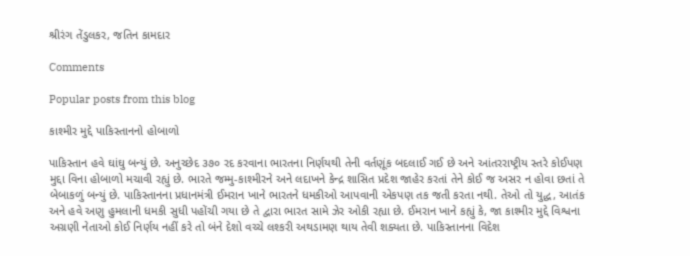શ્રીરંગ તેંડુલકર, જતિન કામદાર

Comments

Popular posts from this blog

કાશ્મીર મુદ્દે પાકિસ્તાનનો હોબાળો

પાકિસ્તાન હવે ઘાંઘુ બન્યું છે. અનુચ્છેદ ૩૭૦ રદ કરવાના ભારતના નિર્ણયથી તેની વર્તણૂંક બદલાઈ ગઈ છે અને આંતરરાષ્ટ્રીય સ્તરે કોઈપણ મુદ્દા વિના હોબાળો મચાવી રહ્યું છે. ભારતે જમ્મુ-કાશ્મીરને અને લદાખને કેન્દ્ર શાસિત પ્રદેશ જાહેર કરતાં તેને કોઈ જ અસર ન હોવા છતાં તે બેબાકળું બન્યું છે. પાકિસ્તાનના પ્રધાનમંત્રી ઈમરાન ખાને ભારતને ધમકીઓ આપવાની એકપણ તક જતી કરતા નથી. તેઓ તો યુદ્ધ, આતંક અને હવે અણુ હુમલાની ધમકી સુધી પહોંચી ગયા છે તે દ્વારા ભારત સામે ઝેર ઓકી રહ્યા છે. ઈમરાન ખાને કહ્યું કે, જા કાશ્મીર મુદ્દે વિશ્વના અગ્રણી નેતાઓ કોઈ નિર્ણય નહીં કરે તો બંને દેશો વચ્ચે લશ્કરી અથડામણ થાય તેવી શક્યતા છે. પાકિસ્તાનના વિદેશ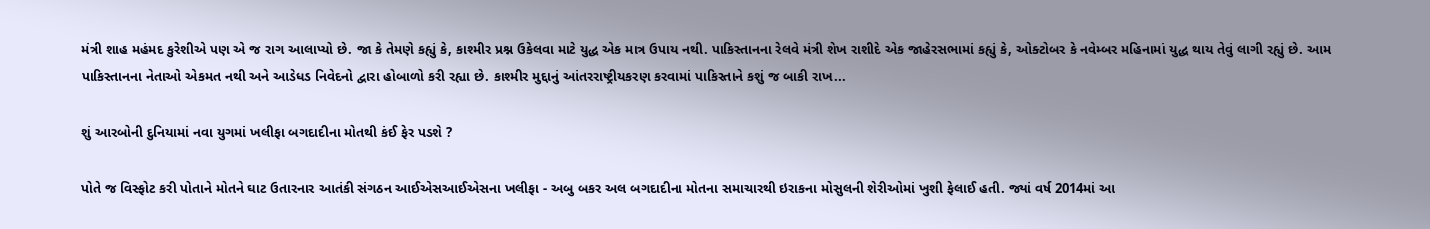મંત્રી શાહ મહંમદ કુરેશીએ પણ એ જ રાગ આલાપ્યો છે. જા કે તેમણે કહ્યું કે, કાશ્મીર પ્રશ્ન ઉકેલવા માટે યુદ્ધ એક માત્ર ઉપાય નથી. પાકિસ્તાનના રેલવે મંત્રી શેખ રાશીદે એક જાહેરસભામાં કહ્યું કે, ઓક્ટોબર કે નવેમ્બર મહિનામાં યુદ્ધ થાય તેવું લાગી રહ્યું છે. આમ પાકિસ્તાનના નેતાઓ એકમત નથી અને આડેધડ નિવેદનો દ્વારા હોબાળો કરી રહ્યા છે. કાશ્મીર મુદ્દાનું આંતરરાષ્ટ્રીયકરણ કરવામાં પાકિસ્તાને કશું જ બાકી રાખ...

શું આરબોની દુનિયામાં નવા યુગમાં ખલીફા બગદાદીના મોતથી કંઈ ફેર પડશે ?

પોતે જ વિસ્ફોટ કરી પોતાને મોતને ઘાટ ઉતારનાર આતંકી સંગઠન આઈએસઆઈએસના ખલીફા - અબુ બકર અલ બગદાદીના મોતના સમાચારથી ઇરાકના મોસુલની શેરીઓમાં ખુશી ફેલાઈ હતી. જ્યાં વર્ષ 2014માં આ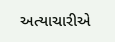અત્યાચારીએ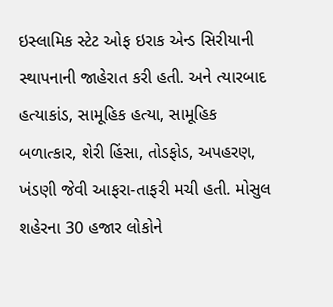ઇસ્લામિક સ્ટેટ ઓફ ઇરાક એન્ડ સિરીયાની સ્થાપનાની જાહેરાત કરી હતી. અને ત્યારબાદ હત્યાકાંડ, સામૂહિક હત્યા, સામૂહિક બળાત્કાર, શેરી હિંસા, તોડફોડ, અપહરણ, ખંડણી જેવી આફરા-તાફરી મચી હતી. મોસુલ શહેરના 30 હજાર લોકોને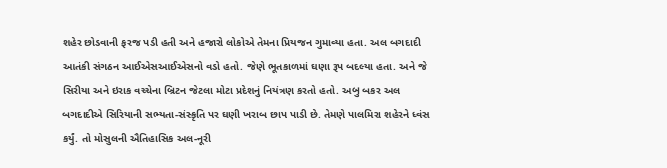શહેર છોડવાની ફરજ પડી હતી અને હજારો લોકોએ તેમના પ્રિયજન ગુમાવ્યા હતા. અલ બગદાદી આતંકી સંગઠન આઈએસઆઈએસનો વડો હતો. જેણે ભૂતકાળમાં ઘણા રૂપ બદલ્યા હતા. અને જે સિરીયા અને ઇરાક વચ્ચેના બ્રિટન જેટલા મોટા પ્રદેશનું નિયંત્રણ કરતો હતો. અબુ બકર અલ બગદાદીએ સિરિયાની સભ્યતા-સંસ્કૃતિ પર ઘણી ખરાબ છાપ પાડી છે. તેમણે પાલમિરા શહેરને ધ્વંસ કર્યું. તો મોસુલની ઐતિહાસિક અલ-નૂરી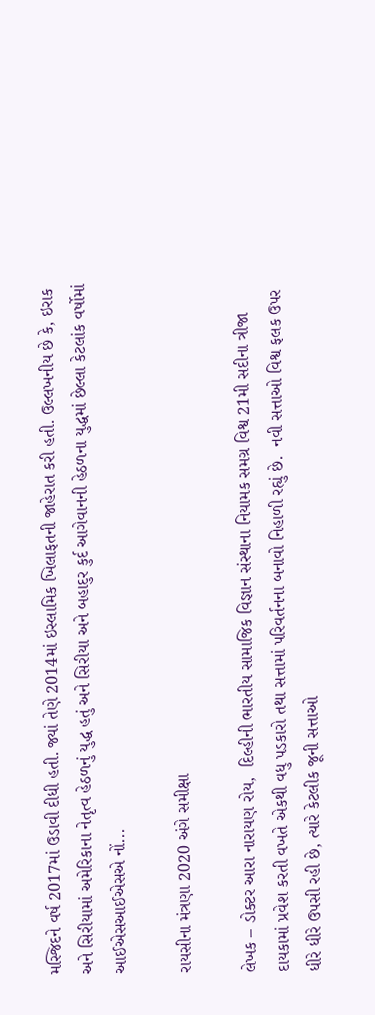મસ્જિદને વર્ષ 2017માં ઉડાવી દીધી હતી. જ્યાં તેણે 2014માં ઇસ્લામિક ખિલાફતની જાહેરાત કરી હતી. ઉલ્લખનીય છે કે, ઇરાક અને સિરીયામાં અમેરિકાના નેતૃત્વ હેઠળનું યુદ્ધ હતું અને સિરીયા અને બહાદુર કુર્દ આગેવાનની હેઠળના યુદ્ધમાં છેલ્લા કેટલાંક વર્ષોમાં આઈએસઆઈએસએ નોં...

રાયસીના મંત્રણા 2020 અંગે સમીક્ષા

લેખક – ડોક્ટર આરા નારાયણ રોય,  દિલ્હીની ભારતીય સામાજિક વિજ્ઞાન સંસ્થાના નિયામક સમગ્ર વિશ્વ 21મી સદીના ત્રીજા દાયકામાં પ્રવેશ કરતી વખતે એકથી વધુ પડકારો તથા સત્તામાં પરિવર્તનના બનાવો નિહાળી રહ્યું છે.  નવી સત્તાઓ વિશ્વ ફલક ઉપર ધીરે ધીરે ઉપસી રહી છે, ત્યારે કેટલીક જૂની સત્તાઓ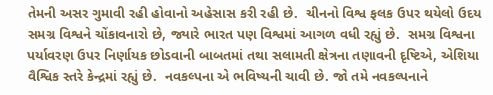તેમની અસર ગુમાવી રહી હોવાનો અહેસાસ કરી રહી છે.  ચીનનો વિશ્વ ફલક ઉપર થયેલો ઉદય સમગ્ર વિશ્વને ચોંકાવનારો છે, જ્યારે ભારત પણ વિશ્વમાં આગળ વધી રહ્યું છે.  સમગ્ર વિશ્વના પર્યાવરણ ઉપર નિર્ણાયક છોડવાની બાબતમાં તથા સલામતી ક્ષેત્રના તણાવની દૃષ્ટિએ, એશિયા વૈશ્વિક સ્તરે કેન્દ્રમાં રહ્યું છે.  નવકલ્પના એ ભવિષ્યની ચાવી છે. જો તમે નવકલ્પનાને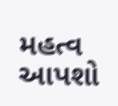મહત્વ આપશો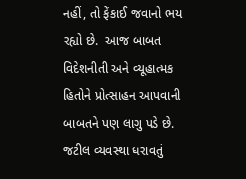નહીં, તો ફેંકાઈ જવાનો ભય રહ્યો છે.  આજ બાબત વિદેશનીતી અને વ્યૂહાત્મક હિતોને પ્રોત્સાહન આપવાની બાબતને પણ લાગુ પડે છે.  જટીલ વ્યવસ્થા ધરાવતું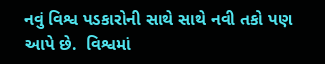નવું વિશ્વ પડકારોની સાથે સાથે નવી તકો પણ આપે છે.  વિશ્વમાં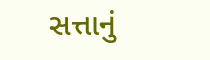સત્તાનું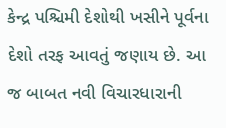કેન્દ્ર પશ્ચિમી દેશોથી ખસીને પૂર્વના દેશો તરફ આવતું જણાય છે. આ જ બાબત નવી વિચારધારાની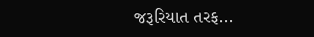જરૂરિયાત તરફ...